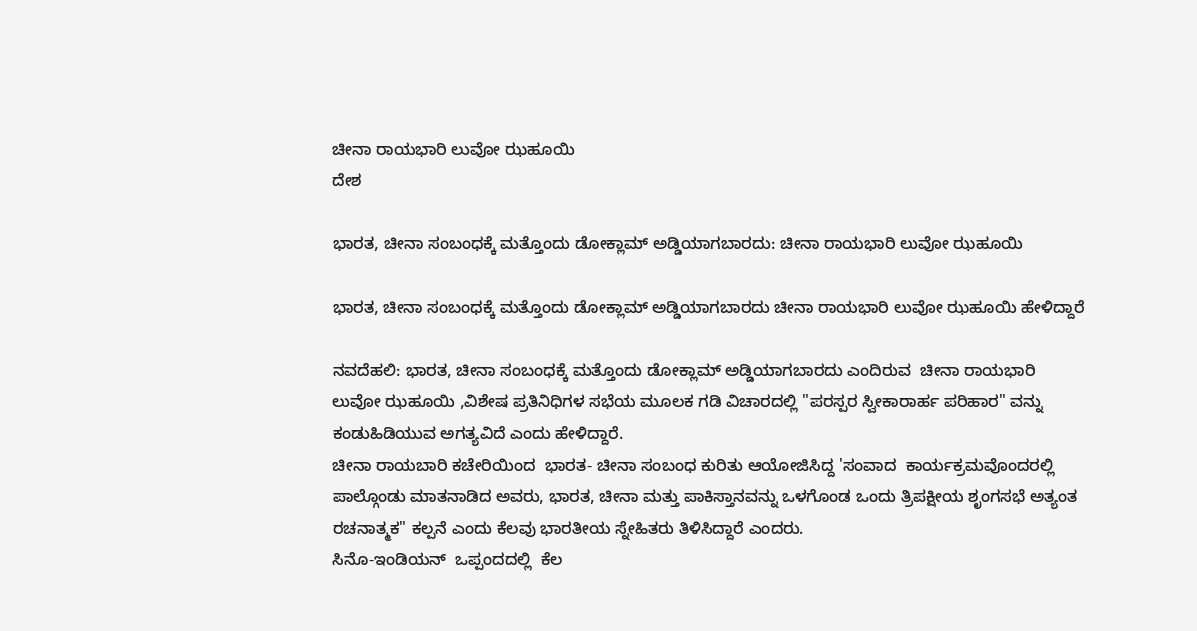ಚೀನಾ ರಾಯಭಾರಿ ಲುವೋ ಝಹೂಯಿ
ದೇಶ

ಭಾರತ, ಚೀನಾ ಸಂಬಂಧಕ್ಕೆ ಮತ್ತೊಂದು ಡೋಕ್ಲಾಮ್ ಅಡ್ಡಿಯಾಗಬಾರದು: ಚೀನಾ ರಾಯಭಾರಿ ಲುವೋ ಝಹೂಯಿ

ಭಾರತ, ಚೀನಾ ಸಂಬಂಧಕ್ಕೆ ಮತ್ತೊಂದು ಡೋಕ್ಲಾಮ್ ಅಡ್ಡಿಯಾಗಬಾರದು ಚೀನಾ ರಾಯಭಾರಿ ಲುವೋ ಝಹೂಯಿ ಹೇಳಿದ್ದಾರೆ

ನವದೆಹಲಿ: ಭಾರತ, ಚೀನಾ ಸಂಬಂಧಕ್ಕೆ ಮತ್ತೊಂದು ಡೋಕ್ಲಾಮ್ ಅಡ್ಡಿಯಾಗಬಾರದು ಎಂದಿರುವ  ಚೀನಾ ರಾಯಭಾರಿ ಲುವೋ ಝಹೂಯಿ ,ವಿಶೇಷ ಪ್ರತಿನಿಧಿಗಳ ಸಭೆಯ ಮೂಲಕ ಗಡಿ ವಿಚಾರದಲ್ಲಿ "ಪರಸ್ಪರ ಸ್ವೀಕಾರಾರ್ಹ ಪರಿಹಾರ" ವನ್ನು ಕಂಡುಹಿಡಿಯುವ ಅಗತ್ಯವಿದೆ ಎಂದು ಹೇಳಿದ್ದಾರೆ.
ಚೀನಾ ರಾಯಬಾರಿ ಕಚೇರಿಯಿಂದ  ಭಾರತ- ಚೀನಾ ಸಂಬಂಧ ಕುರಿತು ಆಯೋಜಿಸಿದ್ದ 'ಸಂವಾದ  ಕಾರ್ಯಕ್ರಮವೊಂದರಲ್ಲಿ ಪಾಲ್ಗೊಂಡು ಮಾತನಾಡಿದ ಅವರು, ಭಾರತ, ಚೀನಾ ಮತ್ತು ಪಾಕಿಸ್ತಾನವನ್ನು ಒಳಗೊಂಡ ಒಂದು ತ್ರಿಪಕ್ಷೀಯ ಶೃಂಗಸಭೆ ಅತ್ಯಂತ ರಚನಾತ್ಮಕ" ಕಲ್ಪನೆ ಎಂದು ಕೆಲವು ಭಾರತೀಯ ಸ್ನೇಹಿತರು ತಿಳಿಸಿದ್ದಾರೆ ಎಂದರು.
ಸಿನೊ-ಇಂಡಿಯನ್  ಒಪ್ಪಂದದಲ್ಲಿ  ಕೆಲ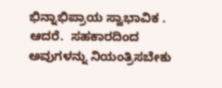ಭಿನ್ನಾಭಿಪ್ರಾಯ ಸ್ವಾಭಾವಿಕ . ಆದರೆ.  ಸಹಕಾರದಿಂದ ಅವುಗಳನ್ನು ನಿಯಂತ್ರಿಸಬೇಕು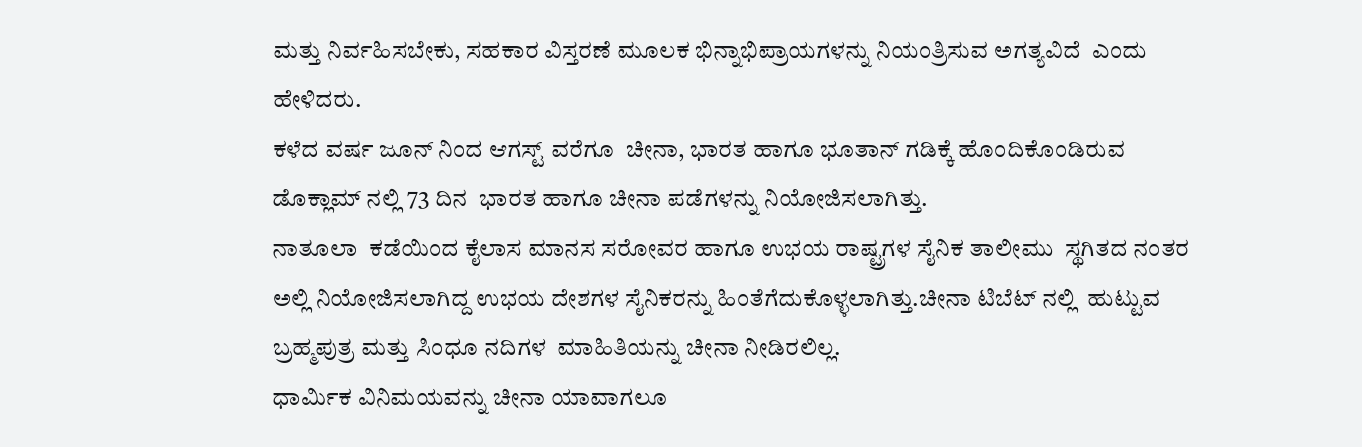ಮತ್ತು ನಿರ್ವಹಿಸಬೇಕು, ಸಹಕಾರ ವಿಸ್ತರಣೆ ಮೂಲಕ ಭಿನ್ನಾಭಿಪ್ರಾಯಗಳನ್ನು ನಿಯಂತ್ರಿಸುವ ಅಗತ್ಯವಿದೆ  ಎಂದು ಹೇಳಿದರು.
ಕಳೆದ ವರ್ಷ ಜೂನ್ ನಿಂದ ಆಗಸ್ಟ್ ವರೆಗೂ  ಚೀನಾ, ಭಾರತ ಹಾಗೂ ಭೂತಾನ್ ಗಡಿಕ್ಕೆ ಹೊಂದಿಕೊಂಡಿರುವ   ಡೊಕ್ಲಾಮ್ ನಲ್ಲಿ 73 ದಿನ  ಭಾರತ ಹಾಗೂ ಚೀನಾ ಪಡೆಗಳನ್ನು ನಿಯೋಜಿಸಲಾಗಿತ್ತು.
ನಾತೂಲಾ  ಕಡೆಯಿಂದ ಕೈಲಾಸ ಮಾನಸ ಸರೋವರ ಹಾಗೂ ಉಭಯ ರಾಷ್ಟ್ರಗಳ ಸೈನಿಕ ತಾಲೀಮು  ಸ್ಥಗಿತದ ನಂತರ  ಅಲ್ಲಿ ನಿಯೋಜಿಸಲಾಗಿದ್ದ ಉಭಯ ದೇಶಗಳ ಸೈನಿಕರನ್ನು ಹಿಂತೆಗೆದುಕೊಳ್ಳಲಾಗಿತ್ತು.ಚೀನಾ ಟಿಬೆಟ್ ನಲ್ಲಿ  ಹುಟ್ಟುವ  ಬ್ರಹ್ಮಪುತ್ರ ಮತ್ತು ಸಿಂಧೂ ನದಿಗಳ  ಮಾಹಿತಿಯನ್ನು ಚೀನಾ ನೀಡಿರಲಿಲ್ಲ.
ಧಾರ್ಮಿಕ ವಿನಿಮಯವನ್ನು ಚೀನಾ ಯಾವಾಗಲೂ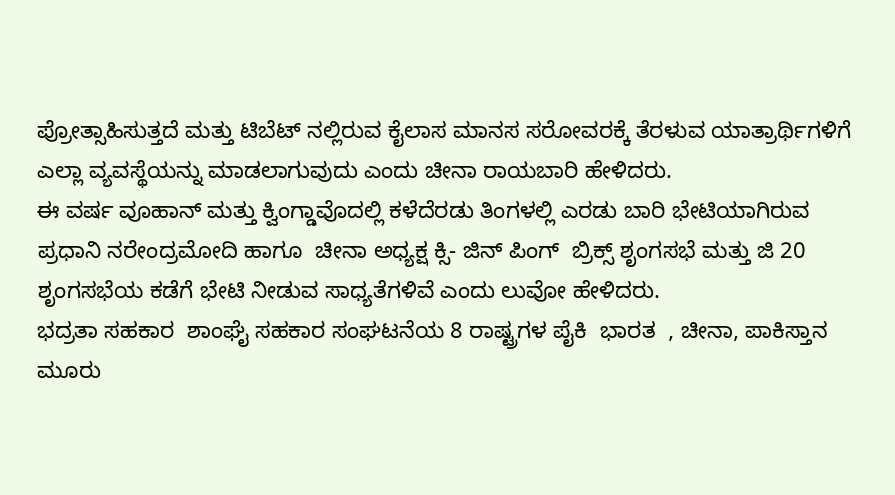ಪ್ರೋತ್ಸಾಹಿಸುತ್ತದೆ ಮತ್ತು ಟಿಬೆಟ್ ನಲ್ಲಿರುವ ಕೈಲಾಸ ಮಾನಸ ಸರೋವರಕ್ಕೆ ತೆರಳುವ ಯಾತ್ರಾರ್ಥಿಗಳಿಗೆ ಎಲ್ಲಾ ವ್ಯವಸ್ಥೆಯನ್ನು ಮಾಡಲಾಗುವುದು ಎಂದು ಚೀನಾ ರಾಯಬಾರಿ ಹೇಳಿದರು.
ಈ ವರ್ಷ ವೂಹಾನ್ ಮತ್ತು ಕ್ವಿಂಗ್ಡಾವೊದಲ್ಲಿ ಕಳೆದೆರಡು ತಿಂಗಳಲ್ಲಿ ಎರಡು ಬಾರಿ ಭೇಟಿಯಾಗಿರುವ ಪ್ರಧಾನಿ ನರೇಂದ್ರಮೋದಿ ಹಾಗೂ  ಚೀನಾ ಅಧ್ಯಕ್ಷ ಕ್ಸಿ- ಜಿನ್ ಪಿಂಗ್  ಬ್ರಿಕ್ಸ್ ಶೃಂಗಸಭೆ ಮತ್ತು ಜಿ 20 ಶೃಂಗಸಭೆಯ ಕಡೆಗೆ ಭೇಟಿ ನೀಡುವ ಸಾಧ್ಯತೆಗಳಿವೆ ಎಂದು ಲುವೋ ಹೇಳಿದರು.
ಭದ್ರತಾ ಸಹಕಾರ  ಶಾಂಘೈ ಸಹಕಾರ ಸಂಘಟನೆಯ 8 ರಾಷ್ಟ್ರಗಳ ಪೈಕಿ  ಭಾರತ  , ಚೀನಾ, ಪಾಕಿಸ್ತಾನ  ಮೂರು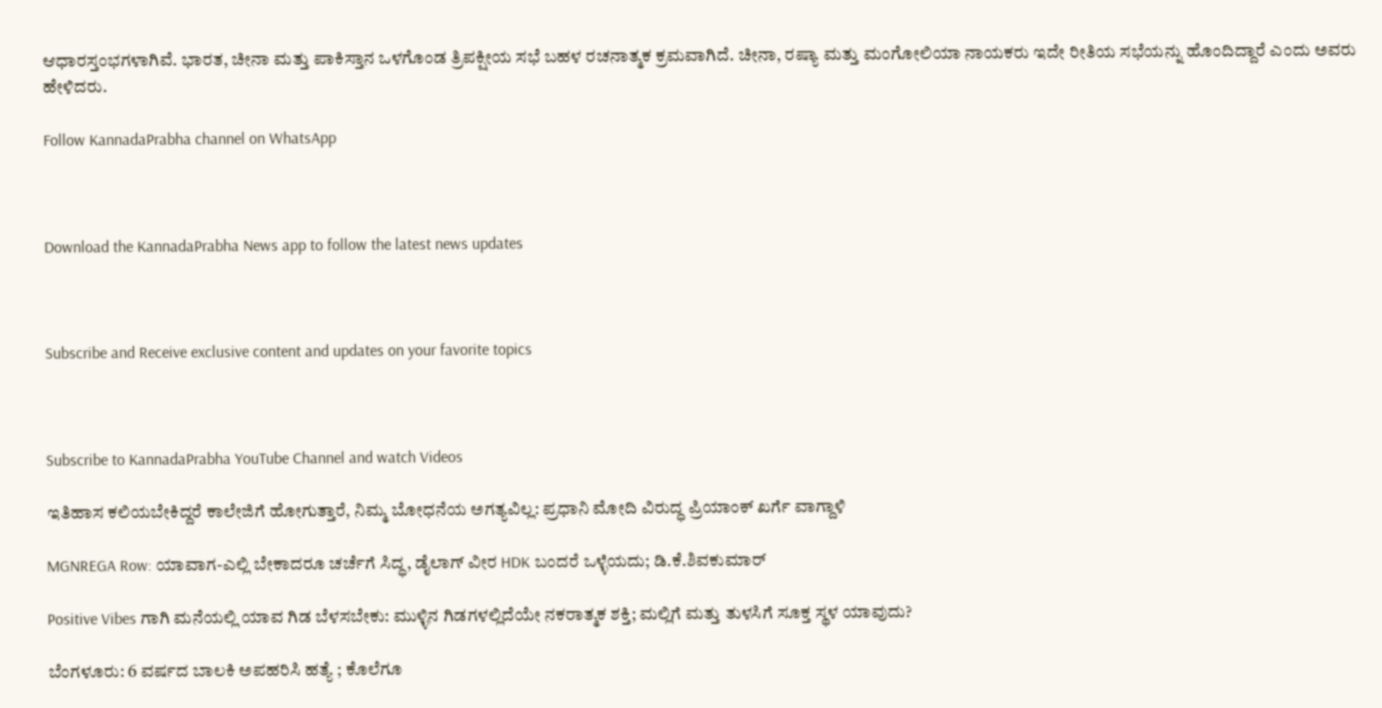ಆಧಾರಸ್ತಂಭಗಳಾಗಿವೆ. ಭಾರತ, ಚೀನಾ ಮತ್ತು ಪಾಕಿಸ್ತಾನ ಒಳಗೊಂಡ ತ್ರಿಪಕ್ಷೀಯ ಸಭೆ ಬಹಳ ರಚನಾತ್ಮಕ ಕ್ರಮವಾಗಿದೆ. ಚೀನಾ, ರಷ್ಯಾ ಮತ್ತು ಮಂಗೋಲಿಯಾ ನಾಯಕರು ಇದೇ ರೀತಿಯ ಸಭೆಯನ್ನು ಹೊಂದಿದ್ದಾರೆ ಎಂದು ಅವರು ಹೇಳಿದರು.

Follow KannadaPrabha channel on WhatsApp



Download the KannadaPrabha News app to follow the latest news updates



Subscribe and Receive exclusive content and updates on your favorite topics



Subscribe to KannadaPrabha YouTube Channel and watch Videos

ಇತಿಹಾಸ ಕಲಿಯಬೇಕಿದ್ದರೆ ಕಾಲೇಜಿಗೆ ಹೋಗುತ್ತಾರೆ, ನಿಮ್ಮ ಬೋಧನೆಯ ಅಗತ್ಯವಿಲ್ಲ: ಪ್ರಧಾನಿ ಮೋದಿ ವಿರುದ್ಧ ಪ್ರಿಯಾಂಕ್ ಖರ್ಗೆ ವಾಗ್ದಾಳಿ

MGNREGA Row: ಯಾವಾಗ-ಎಲ್ಲಿ ಬೇಕಾದರೂ ಚರ್ಚೆಗೆ ಸಿದ್ಧ, ಡೈಲಾಗ್‌ ವೀರ HDK ಬಂದರೆ ಒಳ್ಳೆಯದು; ಡಿ.ಕೆ.ಶಿವಕುಮಾರ್

Positive Vibes ಗಾಗಿ ಮನೆಯಲ್ಲಿ ಯಾವ ಗಿಡ ಬೆಳಸಬೇಕು: ಮುಳ್ಳಿನ ಗಿಡಗಳಲ್ಲಿದೆಯೇ ನಕರಾತ್ಮಕ ಶಕ್ತಿ; ಮಲ್ಲಿಗೆ ಮತ್ತು ತುಳಸಿಗೆ ಸೂಕ್ತ ಸ್ಥಳ ಯಾವುದು?

ಬೆಂಗಳೂರು: 6 ವರ್ಷದ ಬಾಲಕಿ ಅಪಹರಿಸಿ ಹತ್ಯೆ ; ಕೊಲೆಗೂ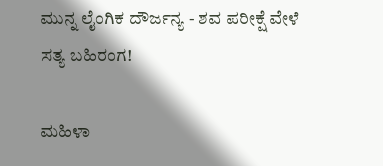ಮುನ್ನ ಲೈಂಗಿಕ ದೌರ್ಜನ್ಯ - ಶವ ಪರೀಕ್ಷೆ ವೇಳೆ ಸತ್ಯ ಬಹಿರಂಗ!

ಮಹಿಳಾ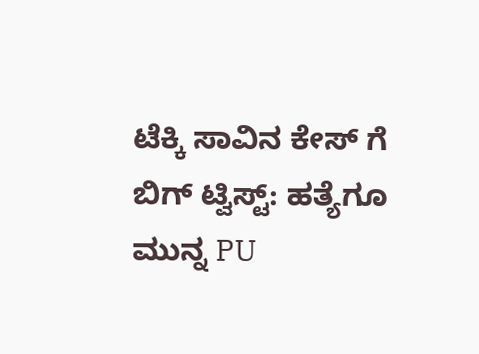ಟೆಕ್ಕಿ ಸಾವಿನ ಕೇಸ್ ಗೆ ಬಿಗ್ ಟ್ವಿಸ್ಟ್: ಹತ್ಯೆಗೂ ಮುನ್ನ PU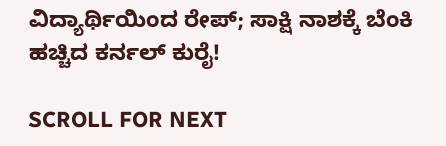ವಿದ್ಯಾರ್ಥಿಯಿಂದ ರೇಪ್; ಸಾಕ್ಷಿ ನಾಶಕ್ಕೆ ಬೆಂಕಿ ಹಚ್ಚಿದ ಕರ್ನಲ್ ಕುರೈ!

SCROLL FOR NEXT